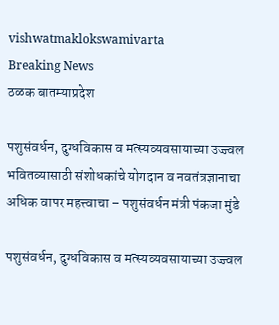vishwatmaklokswamivarta
Breaking News
ठळक बातम्याप्रदेश

पशुसंवर्धन, दुग्धविकास व मत्स्यव्यवसायाच्या उज्ज्वल भवितव्यासाठी संशोधकांचे योगदान व नवतंत्रज्ञानाचा अधिक वापर महत्त्वाचा – पशुसंवर्धन मंत्री पंकजा मुंडे

पशुसंवर्धन, दुग्धविकास व मत्स्यव्यवसायाच्या उज्ज्वल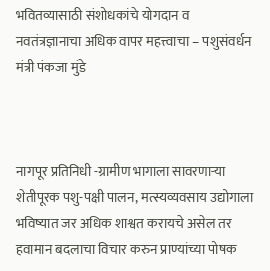भवितव्यासाठी संशोधकांचे योगदान व नवतंत्रज्ञानाचा अधिक वापर महत्त्वाचा – पशुसंवर्धन मंत्री पंकजा मुंडे



नागपूर प्रतिनिधी -ग्रामीण भागाला सावरणाऱ्या शेतीपूरक पशु-पक्षी पालन, मत्स्यव्यवसाय उद्योगाला भविष्यात जर अधिक शाश्वत करायचे असेल तर हवामान बदलाचा विचार करुन प्राण्यांच्या पोषक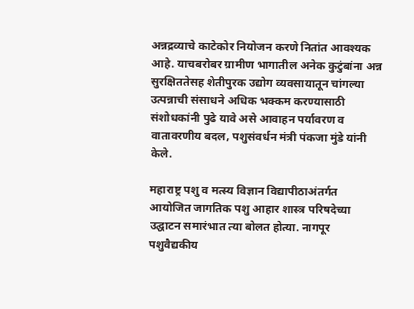अन्नद्रव्याचे काटेकोर नियोजन करणे नितांत आवश्यक आहे. याचबरोबर ग्रामीण भागातील अनेक कुटुंबांना अन्न सुरक्षिततेसह शेतीपुरक उद्योग व्यवसायातून चांगल्या उत्पन्नाची संसाधने अधिक भक्कम करण्यासाठी संशोधकांनी पुढे यावे असे आवाहन पर्यावरण व वातावरणीय बदल, पशुसंवर्धन मंत्री पंकजा मुंडे यांनी केले.

महाराष्ट्र पशु व मत्स्य विज्ञान विद्यापीठाअंतर्गत आयोजित जागतिक पशु आहार शास्त्र परिषदेच्या उद्घाटन समारंभात त्या बोलत होत्या. नागपूर पशुवैद्यकीय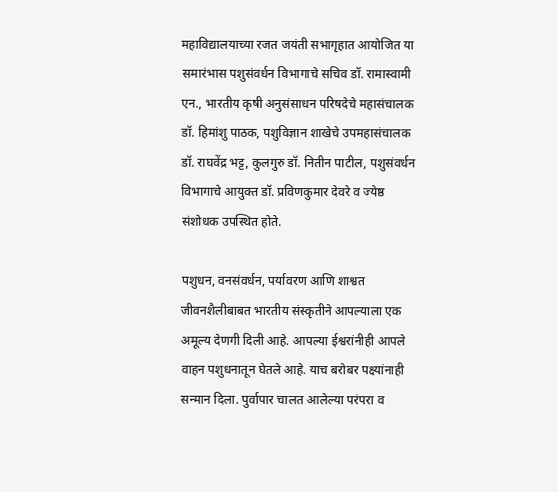महाविद्यालयाच्या रजत जयंती सभागृहात आयोजित या समारंभास पशुसंवर्धन विभागाचे सचिव डॉ. रामास्वामी एन., भारतीय कृषी अनुसंसाधन परिषदेचे महासंचालक डॉ. हिमांशु पाठक, पशुविज्ञान शाखेचे उपमहासंचालक डॉ. राघवेंद्र भट्ट, कुलगुरु डॉ. नितीन पाटील, पशुसंवर्धन विभागाचे आयुक्त डॉ. प्रविणकुमार देवरे व ज्येष्ठ संशोधक उपस्थित होते.

पशुधन, वनसंवर्धन, पर्यावरण आणि शाश्वत जीवनशैलीबाबत भारतीय संस्कृतीने आपल्याला एक अमूल्य देणगी दिली आहे. आपल्या ईश्वरांनीही आपले वाहन पशुधनातून घेतले आहे. याच बरोबर पक्ष्यांनाही सन्मान दिला. पुर्वापार चालत आलेल्या परंपरा व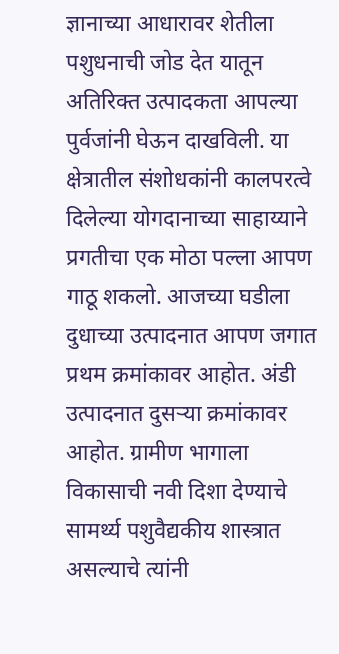ज्ञानाच्या आधारावर शेतीला पशुधनाची जोड देत यातून अतिरिक्त उत्पादकता आपल्या पुर्वजांनी घेऊन दाखविली. या क्षेत्रातील संशोधकांनी कालपरत्वे दिलेल्या योगदानाच्या साहाय्याने प्रगतीचा एक मोठा पल्ला आपण गाठू शकलो. आजच्या घडीला दुधाच्या उत्पादनात आपण जगात प्रथम क्रमांकावर आहोत. अंडी उत्पादनात दुसऱ्या क्रमांकावर आहोत. ग्रामीण भागाला विकासाची नवी दिशा देण्याचे सामर्थ्य पशुवैद्यकीय शास्त्रात असल्याचे त्यांनी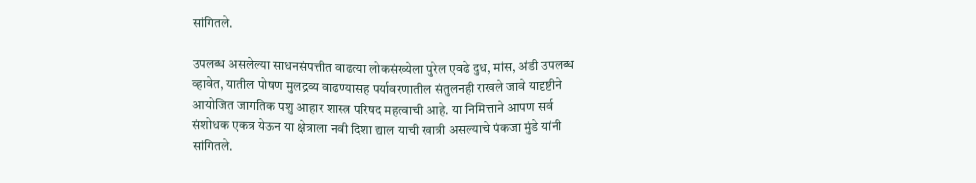सांगितले.

उपलब्ध असलेल्या साधनसंपत्तीत वाढत्या लोकसंख्येला पुरेल एवढे दुध, मांस, अंडी उपलब्ध व्हावेत, यातील पोषण मुलद्रव्य वाढण्यासह पर्यावरणातील संतुलनही राखले जावे यादृष्टीने आयोजित जागतिक पशु आहार शास्त्र परिषद महत्वाची आहे. या निमित्ताने आपण सर्व संशोधक एकत्र येऊन या क्षेत्राला नवी दिशा द्याल याची खात्री असल्याचे पंकजा मुंडे यांनी सांगितले.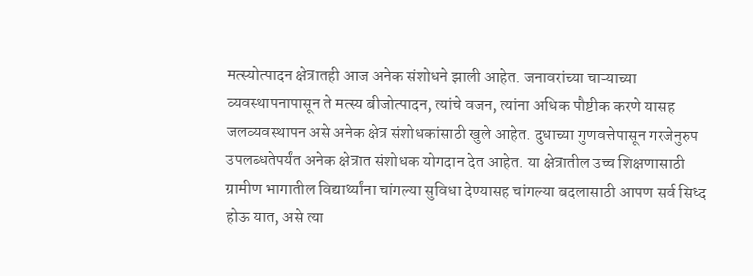मत्स्योत्पादन क्षेत्रातही आज अनेक संशोधने झाली आहेत. जनावरांच्या चाऱ्याच्या व्यवस्थापनापासून ते मत्स्य बीजोत्पादन, त्यांचे वजन, त्यांना अधिक पौष्टीक करणे यासह जलव्यवस्थापन असे अनेक क्षेत्र संशोधकांसाठी खुले आहेत. दुधाच्या गुणवत्तेपासून गरजेनुरुप उपलब्धतेपर्यंत अनेक क्षेत्रात संशोधक योगदान देत आहेत. या क्षेत्रातील उच्च शिक्षणासाठी ग्रामीण भागातील विद्यार्थ्यांना चांगल्या सुविधा देण्यासह चांगल्या बदलासाठी आपण सर्व सिध्द होऊ यात, असे त्या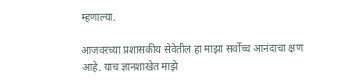म्हणाल्या.

आजवरच्या प्रशासकीय सेवेतील हा माझा सर्वोच्च आनंदाचा क्षण आहे. याच ज्ञानशाखेत माझे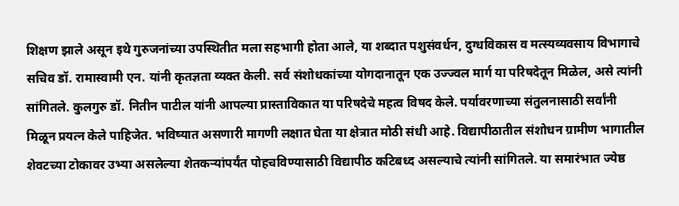शिक्षण झाले असून इथे गुरुजनांच्या उपस्थितीत मला सहभागी होता आले, या शब्दात पशुसंवर्धन, दुग्धविकास व मत्स्यव्यवसाय विभागाचे सचिव डॉ. रामास्वामी एन. यांनी कृतज्ञता व्यक्त केली. सर्व संशोधकांच्या योगदानातून एक उज्ज्वल मार्ग या परिषदेतून मिळेल, असे त्यांनी सांगितले. कुलगुरु डॉ. नितीन पाटील यांनी आपल्या प्रास्ताविकात या परिषदेचे महत्व विषद केले. पर्यावरणाच्या संतुलनासाठी सर्वांनी मिळून प्रयत्न केले पाहिजेत. भविष्यात असणारी मागणी लक्षात घेता या क्षेत्रात मोठी संधी आहे. विद्यापीठातील संशोधन ग्रामीण भागातील शेवटच्या टोकावर उभ्या असलेल्या शेतकऱ्यांपर्यंत पोहचविण्यासाठी विद्यापीठ कटिबध्द असल्याचे त्यांनी सांगितले. या समारंभात ज्येष्ठ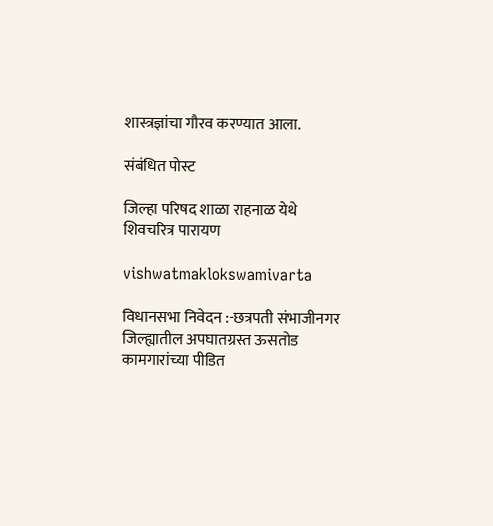शास्त्रज्ञांचा गौरव करण्यात आला.

संबंधित पोस्ट

जिल्हा परिषद शाळा राहनाळ येथे शिवचरित्र पारायण

vishwatmaklokswamivarta

विधानसभा निवेदन :-छत्रपती संभाजीनगर जिल्ह्यातील अपघातग्रस्त ऊसतोड कामगारांच्या पीडित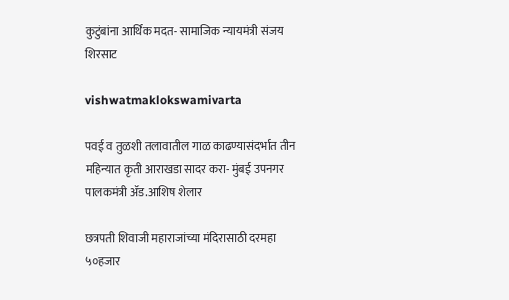कुटुंबांना आर्थिक मदत- सामाजिक न्यायमंत्री संजय शिरसाट

vishwatmaklokswamivarta

पवई व तुळशी तलावातील गाळ काढण्यासंदर्भात तीन महिन्यात कृती आराखडा सादर करा- मुंबई उपनगर पालकमंत्री ॲड.आशिष शेलार

छत्रपती शिवाजी महाराजांच्या मंदिरासाठी दरमहा ५०हजार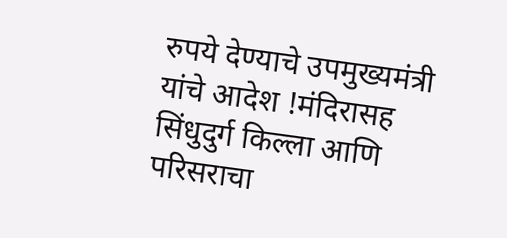रुपये देण्याचे उपमुख्यमंत्री यांचे आदेश !मंदिरासह सिंधुदुर्ग किल्ला आणि परिसराचा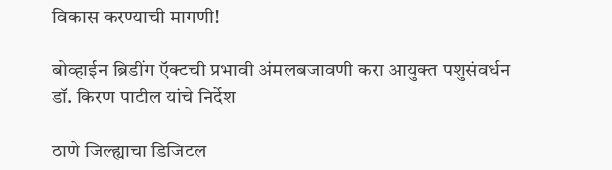विकास करण्याची मागणी!

बोव्हाईन ब्रिडींग ऍक्टची प्रभावी अंमलबजावणी करा आयुक्त पशुसंवर्धन डॉ. किरण पाटील यांचे निर्देश

ठाणे जिल्ह्याचा डिजिटल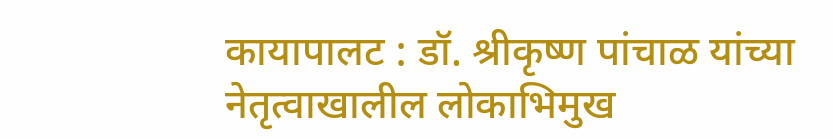कायापालट : डॉ. श्रीकृष्ण पांचाळ यांच्या नेतृत्वाखालील लोकाभिमुख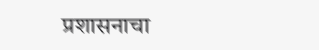प्रशासनाचा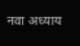नवा अध्याय